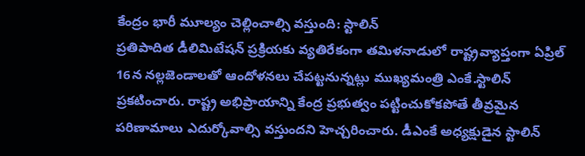కేంద్రం భారీ మూల్యం చెల్లించాల్సి వస్తుంది: స్టాలిన్
ప్రతిపాదిత డీలిమిటేషన్ ప్రక్రియకు వ్యతిరేకంగా తమిళనాడులో రాష్ట్రవ్యాప్తంగా ఏప్రిల్ 16న నల్లజెండాలతో ఆందోళనలు చేపట్టనున్నట్లు ముఖ్యమంత్రి ఎంకే.స్టాలిన్ ప్రకటించారు. రాష్ట్ర అభిప్రాయాన్ని కేంద్ర ప్రభుత్వం పట్టించుకోకపోతే తీవ్రమైన పరిణామాలు ఎదుర్కోవాల్సి వస్తుందని హెచ్చరించారు. డీఎంకే అధ్యక్షుడైన స్టాలిన్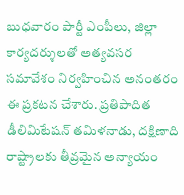బుధవారం పార్టీ ఎంపీలు, జిల్లా కార్యదర్శులతో అత్యవసర సమావేశం నిర్వహించిన అనంతరం ఈ ప్రకటన చేశారు. ప్రతిపాదిత డీలిమిటేషన్ తమిళనాడు, దక్షిణాది రాష్ట్రాలకు తీవ్రమైన అన్యాయం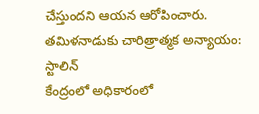చేస్తుందని ఆయన ఆరోపించారు.
తమిళనాడుకు చారిత్రాత్మక అన్యాయం: స్టాలిన్
కేంద్రంలో అధికారంలో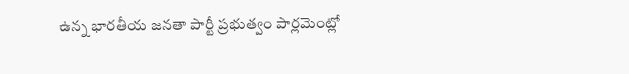ఉన్న భారతీయ జనతా పార్టీ ప్రభుత్వం పార్లమెంట్లో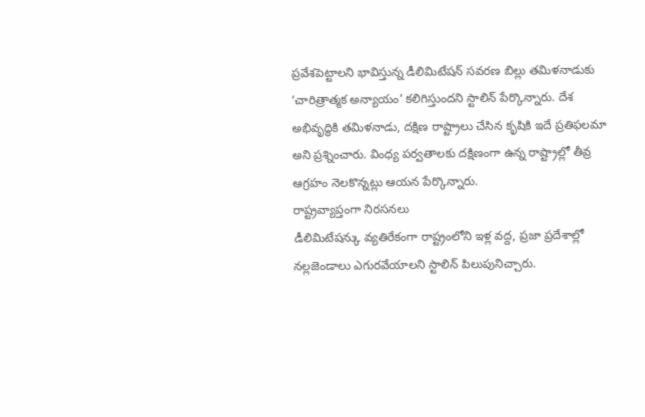ప్రవేశపెట్టాలని భావిస్తున్న డీలిమిటేషన్ సవరణ బిల్లు తమిళనాడుకు ‘చారిత్రాత్మక అన్యాయం’ కలిగిస్తుందని స్టాలిన్ పేర్కొన్నారు. దేశ అభివృద్ధికి తమిళనాడు, దక్షిణ రాష్ట్రాలు చేసిన కృషికి ఇదే ప్రతిఫలమా అని ప్రశ్నించారు. వింధ్య పర్వతాలకు దక్షిణంగా ఉన్న రాష్ట్రాల్లో తీవ్ర ఆగ్రహం నెలకొన్నట్లు ఆయన పేర్కొన్నారు.
రాష్ట్రవ్యాప్తంగా నిరసనలు
డీలిమిటేషన్కు వ్యతిరేకంగా రాష్ట్రంలోని ఇళ్ల వద్ద, ప్రజా ప్రదేశాల్లో నల్లజెండాలు ఎగురవేయాలని స్టాలిన్ పిలుపునిచ్చారు.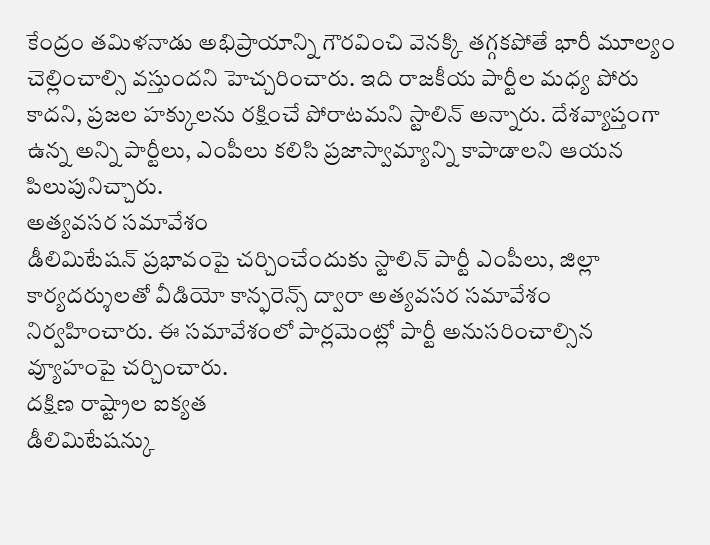కేంద్రం తమిళనాడు అభిప్రాయాన్ని గౌరవించి వెనక్కి తగ్గకపోతే భారీ మూల్యం చెల్లించాల్సి వస్తుందని హెచ్చరించారు. ఇది రాజకీయ పార్టీల మధ్య పోరు కాదని, ప్రజల హక్కులను రక్షించే పోరాటమని స్టాలిన్ అన్నారు. దేశవ్యాప్తంగా ఉన్న అన్ని పార్టీలు, ఎంపీలు కలిసి ప్రజాస్వామ్యాన్ని కాపాడాలని ఆయన పిలుపునిచ్చారు.
అత్యవసర సమావేశం
డీలిమిటేషన్ ప్రభావంపై చర్చించేందుకు స్టాలిన్ పార్టీ ఎంపీలు, జిల్లా కార్యదర్శులతో వీడియో కాన్ఫరెన్స్ ద్వారా అత్యవసర సమావేశం నిర్వహించారు. ఈ సమావేశంలో పార్లమెంట్లో పార్టీ అనుసరించాల్సిన వ్యూహంపై చర్చించారు.
దక్షిణ రాష్ట్రాల ఐక్యత
డీలిమిటేషన్కు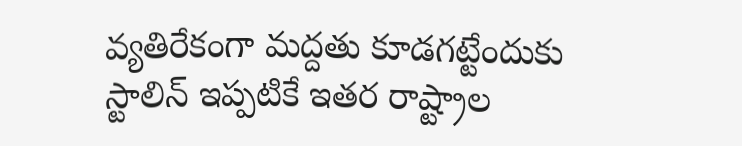వ్యతిరేకంగా మద్దతు కూడగట్టేందుకు స్టాలిన్ ఇప్పటికే ఇతర రాష్ట్రాల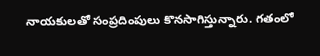నాయకులతో సంప్రదింపులు కొనసాగిస్తున్నారు. గతంలో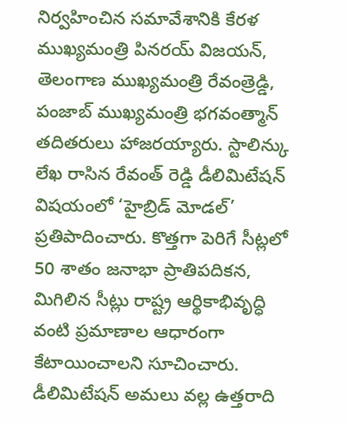నిర్వహించిన సమావేశానికి కేరళ ముఖ్యమంత్రి పినరయ్ విజయన్, తెలంగాణ ముఖ్యమంత్రి రేవంత్రెడ్డి, పంజాబ్ ముఖ్యమంత్రి భగవంత్మాన్ తదితరులు హాజరయ్యారు. స్టాలిన్కు లేఖ రాసిన రేవంత్ రెడ్డి డీలిమిటేషన్ విషయంలో ‘హైబ్రిడ్ మోడల్’ ప్రతిపాదించారు. కొత్తగా పెరిగే సీట్లలో 50 శాతం జనాభా ప్రాతిపదికన, మిగిలిన సీట్లు రాష్ట్ర ఆర్థికాభివృద్ధి వంటి ప్రమాణాల ఆధారంగా కేటాయించాలని సూచించారు. డీలిమిటేషన్ అమలు వల్ల ఉత్తరాది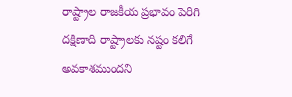రాష్ట్రాల రాజకీయ ప్రభావం పెరిగి దక్షిణాది రాష్ట్రాలకు నష్టం కలిగే అవకాశముందని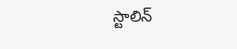స్టాలిన్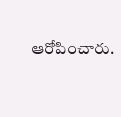ఆరోపించారు.